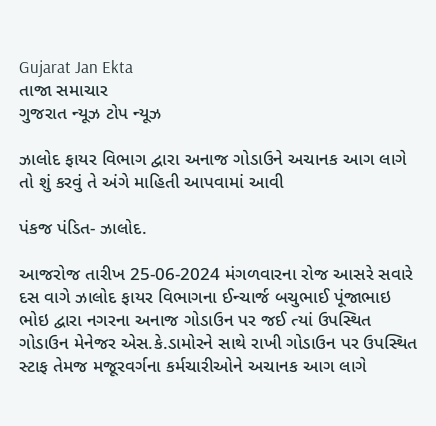Gujarat Jan Ekta
તાજા સમાચાર
ગુજરાત ન્યૂઝ ટોપ ન્યૂઝ

ઝાલોદ ફાયર વિભાગ દ્વારા અનાજ ગોડાઉને અચાનક આગ લાગે તો શું કરવું તે અંગે માહિતી આપવામાં આવી

પંકજ પંડિત- ઝાલોદ.

આજરોજ તારીખ 25-06-2024 મંગળવારના રોજ આસરે સવારે દસ વાગે ઝાલોદ ફાયર વિભાગના ઈન્ચાર્જ બચુભાઈ પૂંજાભાઇ ભોઇ દ્વારા નગરના અનાજ ગોડાઉન પર જઈ ત્યાં ઉપસ્થિત ગોડાઉન મેનેજર એસ.કે.ડામોરને સાથે રાખી ગોડાઉન પર ઉપસ્થિત સ્ટાફ તેમજ મજૂરવર્ગના કર્મચારીઓને અચાનક આગ લાગે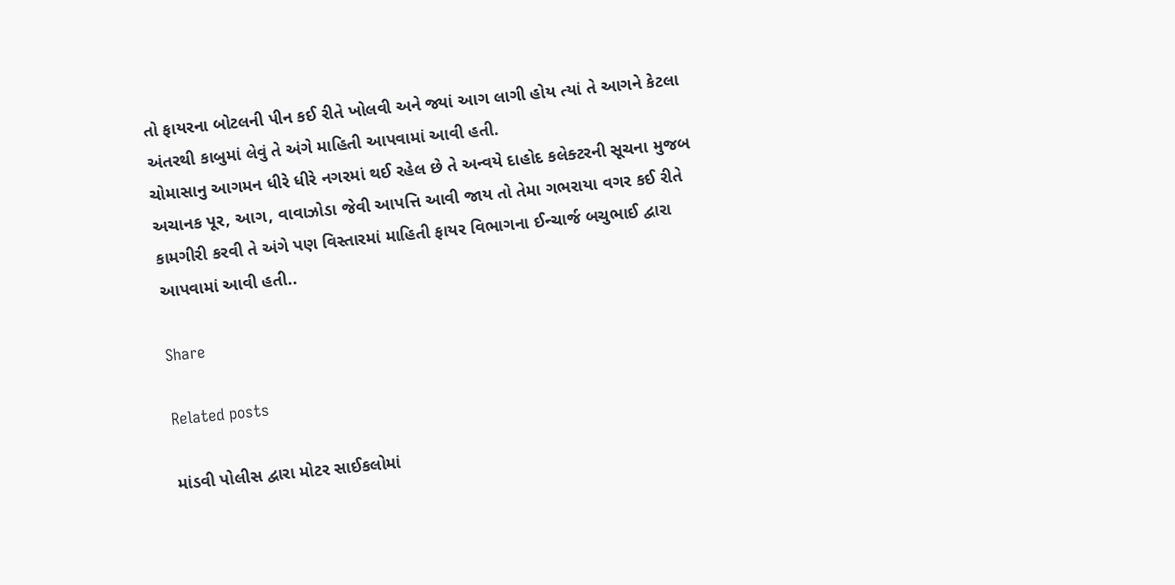તો ફાયરના બોટલની પીન કઈ રીતે ખોલવી અને જ્યાં આગ લાગી હોય ત્યાં તે આગને કેટલા અંતરથી કાબુમાં લેવું તે અંગે માહિતી આપવામાં આવી હતી.
ચોમાસાનુ આગમન ધીરે ધીરે નગરમાં થઈ રહેલ છે તે અન્વયે દાહોદ કલેક્ટરની સૂચના મુજબ અચાનક પૂર, આગ, વાવાઝોડા જેવી આપત્તિ આવી જાય તો તેમા ગભરાયા વગર કઈ રીતે કામગીરી કરવી તે અંગે પણ વિસ્તારમાં માહિતી ફાયર વિભાગના ઈન્ચાર્જ બચુભાઈ દ્વારા આપવામાં આવી હતી..

Share

Related posts

માંડવી પોલીસ દ્વારા મોટર સાઈકલોમાં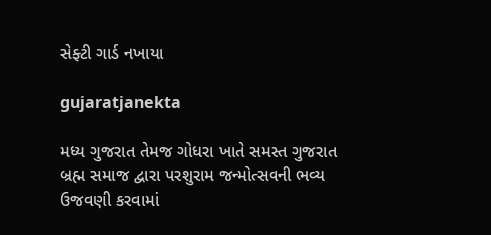સેફ્ટી ગાર્ડ નખાયા

gujaratjanekta

મધ્ય ગુજરાત તેમજ ગોધરા ખાતે સમસ્ત ગુજરાત બ્રહ્મ સમાજ દ્વારા પરશુરામ જન્મોત્સવની ભવ્ય ઉજવણી કરવામાં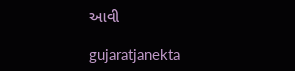આવી

gujaratjanekta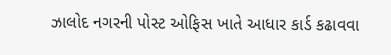ઝાલોદ નગરની પોસ્ટ ઓફિસ ખાતે આધાર કાર્ડ કઢાવવા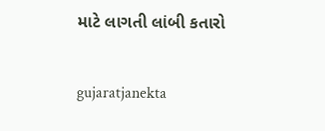માટે લાગતી લાંબી કતારો

gujaratjanekta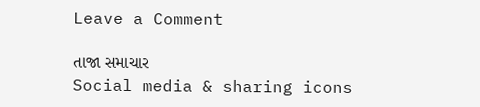Leave a Comment

તાજા સમાચાર
Social media & sharing icons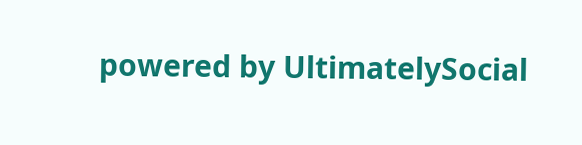powered by UltimatelySocial